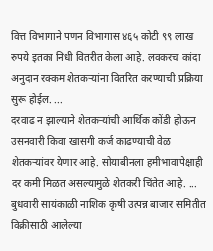वित्त विभागाने पणन विभागास ४६५ कोटी ९९ लाख रुपये इतका निधी वितरीत केला आहे. लवकरच कांदा अनुदान रक्कम शेतकऱ्यांना वितरित करण्याची प्रक्रिया सुरू होईल. ...
दरवाढ न झाल्याने शेतकऱ्यांची आर्थिक कोंडी होऊन उसनवारी किवा खासगी कर्ज काढण्याची वेळ शेतकऱ्यांवर येणार आहे. सोयाबीनला हमीभावापेक्षाही दर कमी मिळत असल्यामुळे शेतकरी चिंतेत आहे. ...
बुधवारी सायंकाळी नाशिक कृषी उत्पन्न बाजार समितीत विक्रीसाठी आलेल्या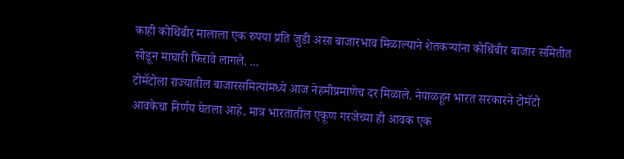काही कोथिंबीर मालाला एक रुपया प्रति जुडी असा बाजारभाव मिळाल्याने शेतकऱ्यांना कोथिंबीर बाजार समितीत सोडून माघारी फिरावे लागले. ...
टोमॅटोला राज्यातील बाजारसमित्यांमध्ये आज नेहमीप्रमाणेच दर मिळाले. नेपाळहून भारत सरकारने टोमॅटो आवकेचा निर्णय घेतला आहे. मात्र भारतातील एकूण गरजेच्या ही आवक एक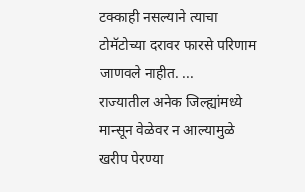टक्काही नसल्याने त्याचा टोमॅटोच्या दरावर फारसे परिणाम जाणवले नाहीत. ...
राज्यातील अनेक जिल्ह्यांमध्ये मान्सून वेळेवर न आल्यामुळे खरीप पेरण्या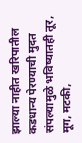झाल्या नाहीत खरिपातील कडधान्य पेरण्याची मुदत संपल्यामुळे भविष्यातही तूर, मूग, मटकी,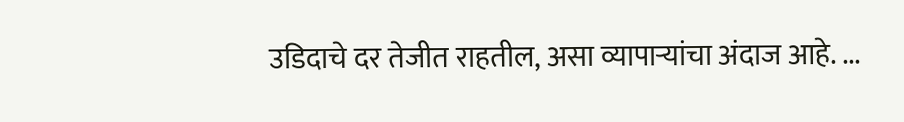उडिदाचे दर तेजीत राहतील, असा व्यापाऱ्यांचा अंदाज आहे. ...